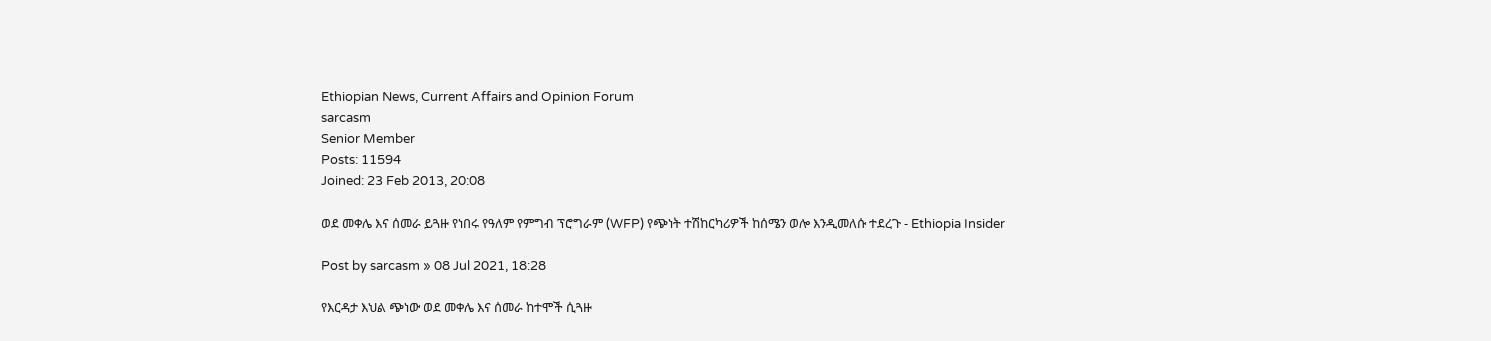Ethiopian News, Current Affairs and Opinion Forum
sarcasm
Senior Member
Posts: 11594
Joined: 23 Feb 2013, 20:08

ወደ መቀሌ እና ሰመራ ይጓዙ የነበሩ የዓለም የምግብ ፕሮግራም (WFP) የጭነት ተሽከርካሪዎች ከሰሜን ወሎ እንዲመለሱ ተደረጉ - Ethiopia Insider

Post by sarcasm » 08 Jul 2021, 18:28

የእርዳታ እህል ጭነው ወደ መቀሌ እና ሰመራ ከተሞች ሲጓዙ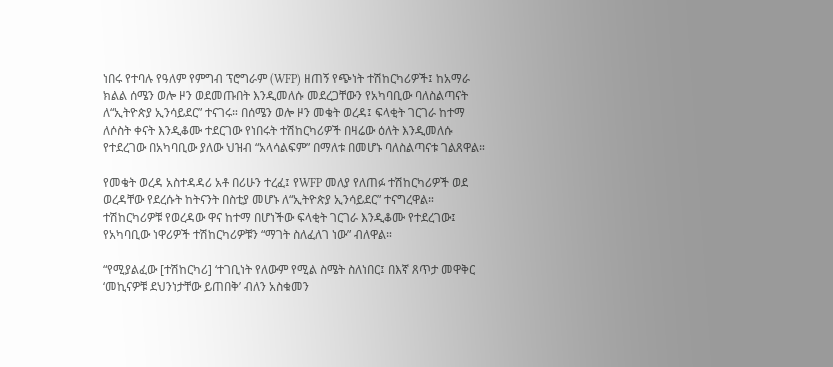ነበሩ የተባሉ የዓለም የምግብ ፕሮግራም (WFP) ዘጠኝ የጭነት ተሽከርካሪዎች፤ ከአማራ ክልል ሰሜን ወሎ ዞን ወደመጡበት እንዲመለሱ መደረጋቸውን የአካባቢው ባለስልጣናት ለ“ኢትዮጵያ ኢንሳይደር” ተናገሩ። በሰሜን ወሎ ዞን መቄት ወረዳ፤ ፍላቂት ገርገራ ከተማ ለሶስት ቀናት እንዲቆሙ ተደርገው የነበሩት ተሽከርካሪዎች በዛሬው ዕለት እንዲመለሱ የተደረገው በአካባቢው ያለው ህዝብ “አላሳልፍም” በማለቱ በመሆኑ ባለስልጣናቱ ገልጸዋል።

የመቄት ወረዳ አስተዳዳሪ አቶ በሪሁን ተረፈ፤ የWFP መለያ የለጠፉ ተሽከርካሪዎች ወደ ወረዳቸው የደረሱት ከትናንት በስቲያ መሆኑ ለ“ኢትዮጵያ ኢንሳይደር” ተናግረዋል። ተሽከርካሪዎቹ የወረዳው ዋና ከተማ በሆነችው ፍላቂት ገርገራ እንዲቆሙ የተደረገው፤ የአካባቢው ነዋሪዎች ተሽከርካሪዎቹን “ማገት ስለፈለገ ነው” ብለዋል።

“የሚያልፈው [ተሽከርካሪ] ‘ተገቢነት የለውም የሚል ስሜት ስለነበር፤ በእኛ ጸጥታ መዋቅር ‘መኪናዎቹ ደህንነታቸው ይጠበቅ’ ብለን አስቁመን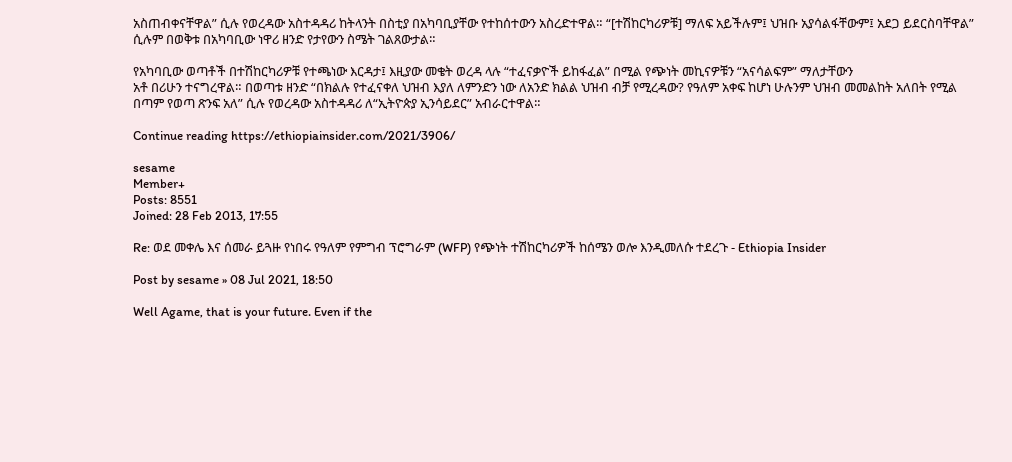አስጠብቀናቸዋል” ሲሉ የወረዳው አስተዳዳሪ ከትላንት በስቲያ በአካባቢያቸው የተከሰተውን አስረድተዋል። “[ተሽከርካሪዎቹ] ማለፍ አይችሉም፤ ህዝቡ አያሳልፋቸውም፤ አደጋ ይደርስባቸዋል” ሲሉም በወቅቱ በአካባቢው ነዋሪ ዘንድ የታየውን ስሜት ገልጸውታል።

የአካባቢው ወጣቶች በተሽከርካሪዎቹ የተጫነው እርዳታ፤ እዚያው መቄት ወረዳ ላሉ “ተፈናቃዮች ይከፋፈል” በሚል የጭነት መኪናዎቹን “አናሳልፍም” ማለታቸውን
አቶ በሪሁን ተናግረዋል። በወጣቱ ዘንድ “በክልሉ የተፈናቀለ ህዝብ እያለ ለምንድን ነው ለአንድ ክልል ህዝብ ብቻ የሚረዳው? የዓለም አቀፍ ከሆነ ሁሉንም ህዝብ መመልከት አለበት የሚል በጣም የወጣ ጽንፍ አለ” ሲሉ የወረዳው አስተዳዳሪ ለ“ኢትዮጵያ ኢንሳይደር” አብራርተዋል።

Continue reading https://ethiopiainsider.com/2021/3906/

sesame
Member+
Posts: 8551
Joined: 28 Feb 2013, 17:55

Re: ወደ መቀሌ እና ሰመራ ይጓዙ የነበሩ የዓለም የምግብ ፕሮግራም (WFP) የጭነት ተሽከርካሪዎች ከሰሜን ወሎ እንዲመለሱ ተደረጉ - Ethiopia Insider

Post by sesame » 08 Jul 2021, 18:50

Well Agame, that is your future. Even if the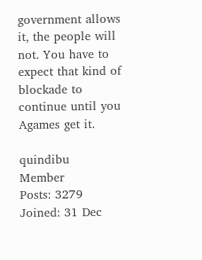government allows it, the people will not. You have to expect that kind of blockade to continue until you Agames get it.

quindibu
Member
Posts: 3279
Joined: 31 Dec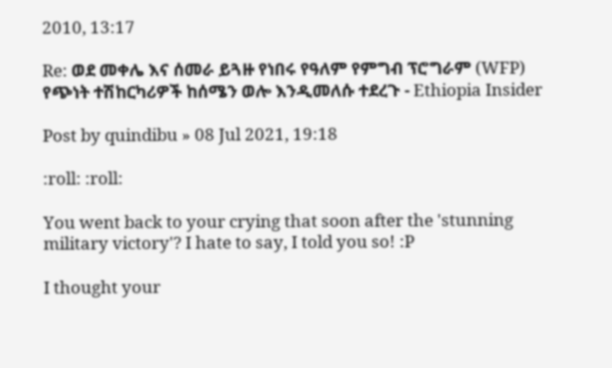2010, 13:17

Re: ወደ መቀሌ እና ሰመራ ይጓዙ የነበሩ የዓለም የምግብ ፕሮግራም (WFP) የጭነት ተሽከርካሪዎች ከሰሜን ወሎ እንዲመለሱ ተደረጉ - Ethiopia Insider

Post by quindibu » 08 Jul 2021, 19:18

:roll: :roll:

You went back to your crying that soon after the 'stunning military victory'? I hate to say, I told you so! :P

I thought your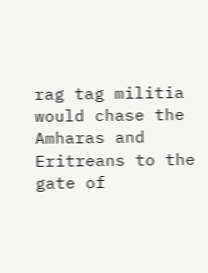rag tag militia would chase the Amharas and Eritreans to the gate of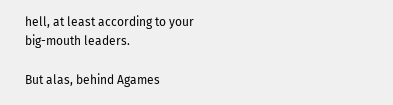hell, at least according to your big-mouth leaders.

But alas, behind Agames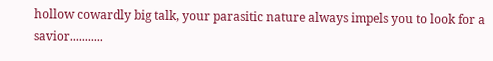hollow cowardly big talk, your parasitic nature always impels you to look for a savior...........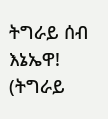ትግራይ ሰብ እኔኤዋ! (ትግራይ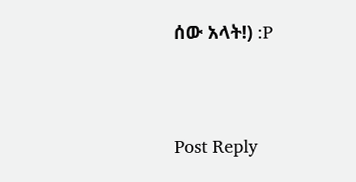ሰው አላት!) :P




Post Reply